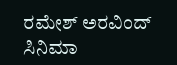ರಮೇಶ್ ಅರವಿಂದ್
ಸಿನಿಮಾ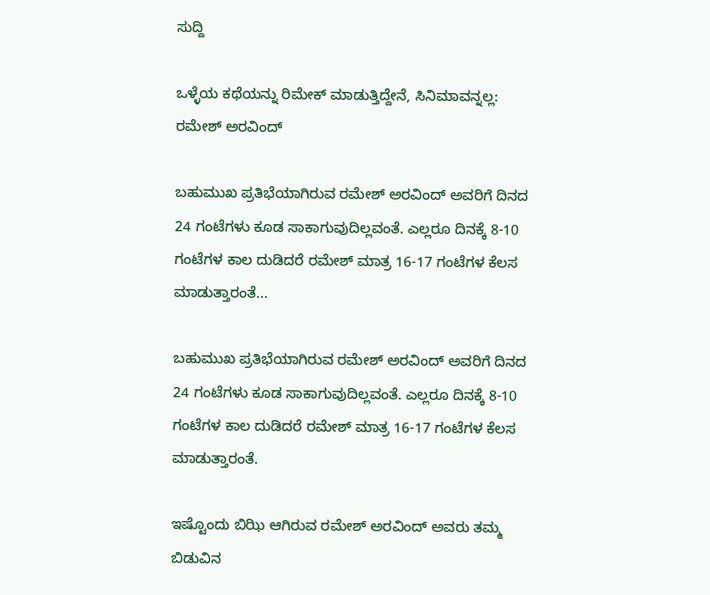ಸುದ್ದಿ

ಒಳ್ಳೆಯ ಕಥೆಯನ್ನು ರಿಮೇಕ್ ಮಾಡುತ್ತಿದ್ದೇನೆ, ಸಿನಿಮಾವನ್ನಲ್ಲ: ರಮೇಶ್ ಅರವಿಂದ್

ಬಹುಮುಖ ಪ್ರತಿಭೆಯಾಗಿರುವ ರಮೇಶ್ ಅರವಿಂದ್ ಅವರಿಗೆ ದಿನದ 24 ಗಂಟೆಗಳು ಕೂಡ ಸಾಕಾಗುವುದಿಲ್ಲವಂತೆ. ಎಲ್ಲರೂ ದಿನಕ್ಕೆ 8-10 ಗಂಟೆಗಳ ಕಾಲ ದುಡಿದರೆ ರಮೇಶ್ ಮಾತ್ರ 16-17 ಗಂಟೆಗಳ ಕೆಲಸ ಮಾಡುತ್ತಾರಂತೆ...

ಬಹುಮುಖ ಪ್ರತಿಭೆಯಾಗಿರುವ ರಮೇಶ್ ಅರವಿಂದ್ ಅವರಿಗೆ ದಿನದ 24 ಗಂಟೆಗಳು ಕೂಡ ಸಾಕಾಗುವುದಿಲ್ಲವಂತೆ. ಎಲ್ಲರೂ ದಿನಕ್ಕೆ 8-10 ಗಂಟೆಗಳ ಕಾಲ ದುಡಿದರೆ ರಮೇಶ್ ಮಾತ್ರ 16-17 ಗಂಟೆಗಳ ಕೆಲಸ ಮಾಡುತ್ತಾರಂತೆ.

ಇಷ್ಟೊಂದು ಬಿಝಿ ಆಗಿರುವ ರಮೇಶ್ ಅರವಿಂದ್ ಅವರು ತಮ್ಮ ಬಿಡುವಿನ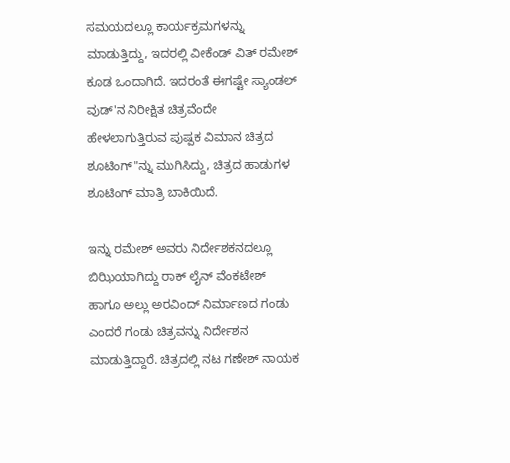ಸಮಯದಲ್ಲೂ ಕಾರ್ಯಕ್ರಮಗಳನ್ನು ಮಾಡುತ್ತಿದ್ದು, ಇದರಲ್ಲಿ ವೀಕೆಂಡ್ ವಿತ್ ರಮೇಶ್ ಕೂಡ ಒಂದಾಗಿದೆ. ಇದರಂತೆ ಈಗಷ್ಟೇ ಸ್ಯಾಂಡಲ್ ವುಡ್'ನ ನಿರೀಕ್ಷಿತ ಚಿತ್ರವೆಂದೇ ಹೇಳಲಾಗುತ್ತಿರುವ ಪುಷ್ಪಕ ವಿಮಾನ ಚಿತ್ರದ ಶೂಟಿಂಗ್"ನ್ನು ಮುಗಿಸಿದ್ದು, ಚಿತ್ರದ ಹಾಡುಗಳ ಶೂಟಿಂಗ್ ಮಾತ್ರಿ ಬಾಕಿಯಿದೆ.

ಇನ್ನು ರಮೇಶ್ ಅವರು ನಿರ್ದೇಶಕನದಲ್ಲೂ ಬಿಝಿಯಾಗಿದ್ದು ರಾಕ್ ಲೈನ್ ವೆಂಕಟೇಶ್  ಹಾಗೂ ಅಲ್ಲು ಅರವಿಂದ್ ನಿರ್ಮಾಣದ ಗಂಡು ಎಂದರೆ ಗಂಡು ಚಿತ್ರವನ್ನು ನಿರ್ದೇಶನ ಮಾಡುತ್ತಿದ್ದಾರೆ. ಚಿತ್ರದಲ್ಲಿ ನಟ ಗಣೇಶ್ ನಾಯಕ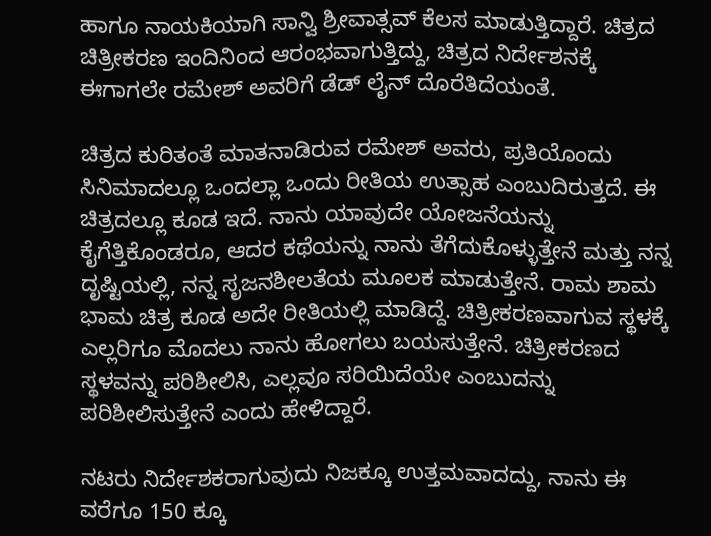ಹಾಗೂ ನಾಯಕಿಯಾಗಿ ಸಾನ್ವಿ ಶ್ರೀವಾತ್ಸವ್ ಕೆಲಸ ಮಾಡುತ್ತಿದ್ದಾರೆ. ಚಿತ್ರದ ಚಿತ್ರೀಕರಣ ಇಂದಿನಿಂದ ಆರಂಭವಾಗುತ್ತಿದ್ದು, ಚಿತ್ರದ ನಿರ್ದೇಶನಕ್ಕೆ ಈಗಾಗಲೇ ರಮೇಶ್ ಅವರಿಗೆ ಡೆಡ್ ಲೈನ್ ದೊರೆತಿದೆಯಂತೆ.

ಚಿತ್ರದ ಕುರಿತಂತೆ ಮಾತನಾಡಿರುವ ರಮೇಶ್ ಅವರು, ಪ್ರತಿಯೊಂದು ಸಿನಿಮಾದಲ್ಲೂ ಒಂದಲ್ಲಾ ಒಂದು ರೀತಿಯ ಉತ್ಸಾಹ ಎಂಬುದಿರುತ್ತದೆ. ಈ ಚಿತ್ರದಲ್ಲೂ ಕೂಡ ಇದೆ. ನಾನು ಯಾವುದೇ ಯೋಜನೆಯನ್ನು ಕೈಗೆತ್ತಿಕೊಂಡರೂ, ಆದರ ಕಥೆಯನ್ನು ನಾನು ತೆಗೆದುಕೊಳ್ಳುತ್ತೇನೆ ಮತ್ತು ನನ್ನ ದೃಷ್ಟಿಯಲ್ಲಿ, ನನ್ನ ಸೃಜನಶೀಲತೆಯ ಮೂಲಕ ಮಾಡುತ್ತೇನೆ. ರಾಮ ಶಾಮ ಭಾಮ ಚಿತ್ರ ಕೂಡ ಅದೇ ರೀತಿಯಲ್ಲಿ ಮಾಡಿದ್ದೆ. ಚಿತ್ರೀಕರಣವಾಗುವ ಸ್ಥಳಕ್ಕೆ ಎಲ್ಲರಿಗೂ ಮೊದಲು ನಾನು ಹೋಗಲು ಬಯಸುತ್ತೇನೆ. ಚಿತ್ರೀಕರಣದ ಸ್ಥಳವನ್ನು ಪರಿಶೀಲಿಸಿ, ಎಲ್ಲವೂ ಸರಿಯಿದೆಯೇ ಎಂಬುದನ್ನು ಪರಿಶೀಲಿಸುತ್ತೇನೆ ಎಂದು ಹೇಳಿದ್ದಾರೆ.

ನಟರು ನಿರ್ದೇಶಕರಾಗುವುದು ನಿಜಕ್ಕೂ ಉತ್ತಮವಾದದ್ದು, ನಾನು ಈ ವರೆಗೂ 150 ಕ್ಕೂ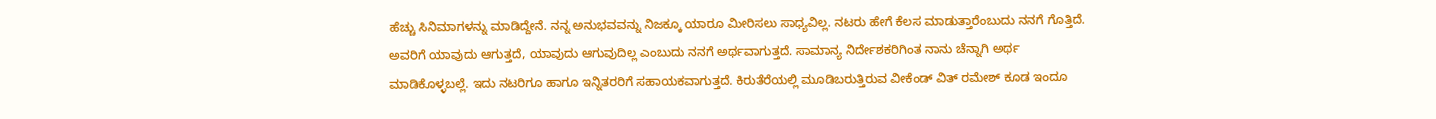ಹೆಚ್ಚು ಸಿನಿಮಾಗಳನ್ನು ಮಾಡಿದ್ದೇನೆ. ನನ್ನ ಅನುಭವವನ್ನು ನಿಜಕ್ಕೂ ಯಾರೂ ಮೀರಿಸಲು ಸಾಧ್ಯವಿಲ್ಲ. ನಟರು ಹೇಗೆ ಕೆಲಸ ಮಾಡುತ್ತಾರೆಂಬುದು ನನಗೆ ಗೊತ್ತಿದೆ. ಅವರಿಗೆ ಯಾವುದು ಆಗುತ್ತದೆ, ಯಾವುದು ಆಗುವುದಿಲ್ಲ ಎಂಬುದು ನನಗೆ ಅರ್ಥವಾಗುತ್ತದೆ. ಸಾಮಾನ್ಯ ನಿರ್ದೇಶಕರಿಗಿಂತ ನಾನು ಚೆನ್ನಾಗಿ ಅರ್ಥ ಮಾಡಿಕೊಳ್ಳಬಲ್ಲೆ. ಇದು ನಟರಿಗೂ ಹಾಗೂ ಇನ್ನಿತರರಿಗೆ ಸಹಾಯಕವಾಗುತ್ತದೆ. ಕಿರುತೆರೆಯಲ್ಲಿ ಮೂಡಿಬರುತ್ತಿರುವ ವೀಕೆಂಡ್ ವಿತ್ ರಮೇಶ್ ಕೂಡ ಇಂದೂ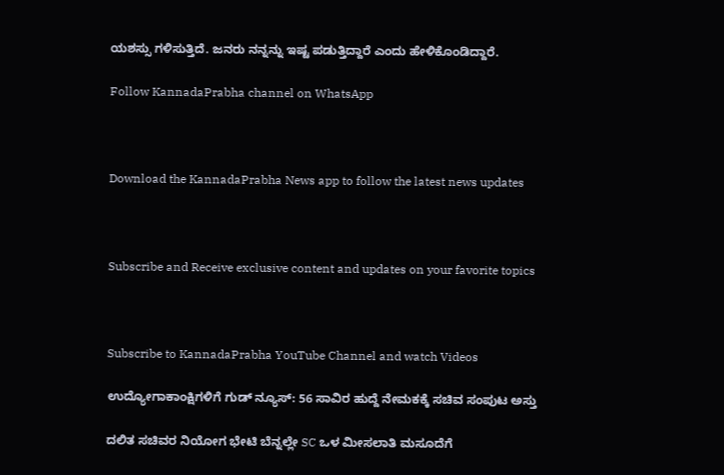ಯಶಸ್ಸು ಗಳಿಸುತ್ತಿದೆ. ಜನರು ನನ್ನನ್ನು ಇಷ್ಟ ಪಡುತ್ತಿದ್ದಾರೆ ಎಂದು ಹೇಳಿಕೊಂಡಿದ್ದಾರೆ.

Follow KannadaPrabha channel on WhatsApp



Download the KannadaPrabha News app to follow the latest news updates



Subscribe and Receive exclusive content and updates on your favorite topics



Subscribe to KannadaPrabha YouTube Channel and watch Videos

ಉದ್ಯೋಗಾಕಾಂಕ್ಷಿಗಳಿಗೆ ಗುಡ್ ನ್ಯೂಸ್: 56 ಸಾವಿರ ಹುದ್ದೆ ನೇಮಕಕ್ಕೆ ಸಚಿವ ಸಂಪುಟ ಅಸ್ತು

ದಲಿತ ಸಚಿವರ ನಿಯೋಗ ಭೇಟಿ ಬೆನ್ನಲ್ಲೇ SC ಒಳ ಮೀಸಲಾತಿ ಮಸೂದೆಗೆ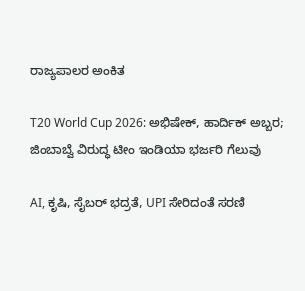ರಾಜ್ಯಪಾಲರ ಅಂಕಿತ

T20 World Cup 2026: ಅಭಿಷೇಕ್, ಹಾರ್ದಿಕ್ ಅಬ್ಬರ; ಜಿಂಬಾಬ್ವೆ ವಿರುದ್ಧ ಟೀಂ ಇಂಡಿಯಾ ಭರ್ಜರಿ ಗೆಲುವು

AI, ಕೃಷಿ, ಸೈಬರ್ ಭದ್ರತೆ, UPI ಸೇರಿದಂತೆ ಸರಣಿ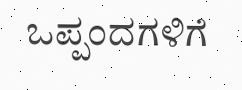ಒಪ್ಪಂದಗಳಿಗೆ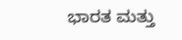ಭಾರತ ಮತ್ತು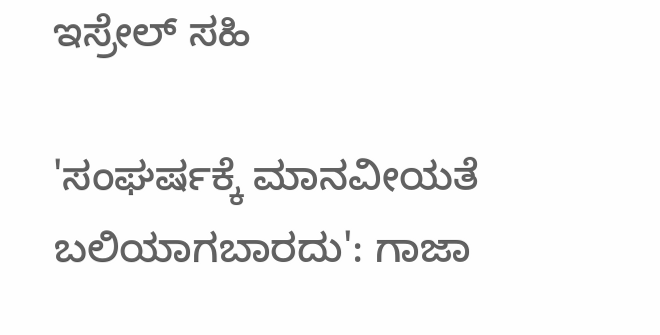ಇಸ್ರೇಲ್ ಸಹಿ

'ಸಂಘರ್ಷಕ್ಕೆ ಮಾನವೀಯತೆ ಬಲಿಯಾಗಬಾರದು': ಗಾಜಾ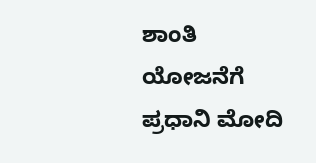ಶಾಂತಿ ಯೋಜನೆಗೆ ಪ್ರಧಾನಿ ಮೋದಿ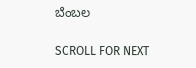ಬೆಂಬಲ

SCROLL FOR NEXT